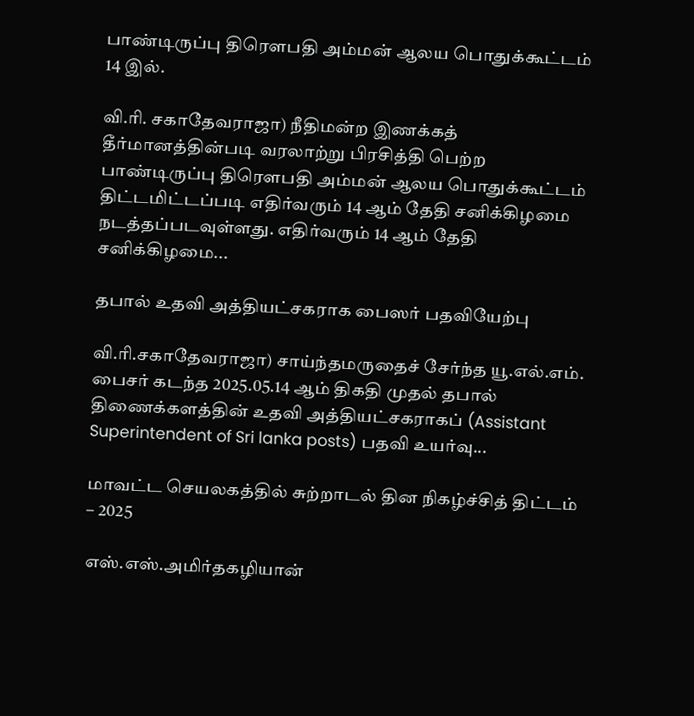பாண்டிருப்பு திரௌபதி அம்மன் ஆலய பொதுக்கூட்டம் 14 இல்.

வி.ரி. சகாதேவராஜா) நீதிமன்ற இணக்கத் தீர்மானத்தின்படி வரலாற்று பிரசித்தி பெற்ற பாண்டிருப்பு திரௌபதி அம்மன் ஆலய பொதுக்கூட்டம் திட்டமிட்டப்படி எதிர்வரும் 14 ஆம் தேதி சனிக்கிழமை நடத்தப்படவுள்ளது. எதிர்வரும் 14 ஆம் தேதி சனிக்கிழமை...

தபால் உதவி அத்தியட்சகராக பைஸர் பதவியேற்பு

வி.ரி.சகாதேவராஜா) சாய்ந்தமருதைச் சேர்ந்த யூ.எல்.எம். பைசர் கடந்த 2025.05.14 ஆம் திகதி முதல் தபால் திணைக்களத்தின் உதவி அத்தியட்சகராகப் (Assistant Superintendent of Sri lanka posts) பதவி உயர்வு...

மாவட்ட செயலகத்தில் சுற்றாடல் தின நிகழ்ச்சித் திட்டம் – 2025

எஸ்.எஸ்.அமிர்தகழியான்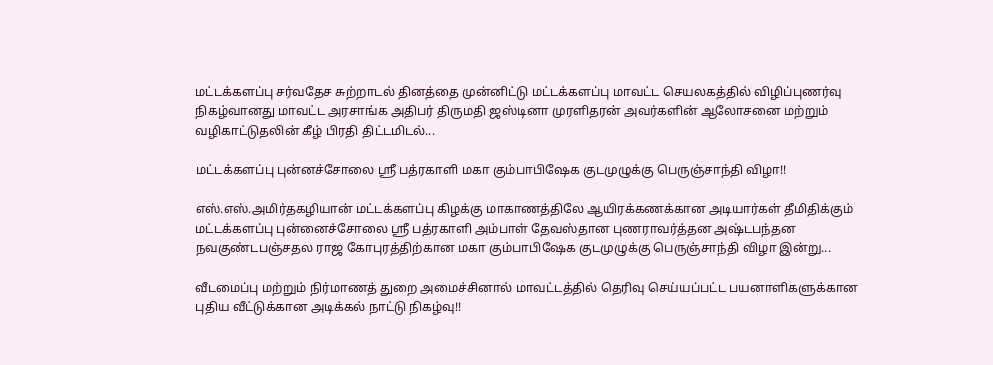மட்டக்களப்பு சர்வதேச சுற்றாடல் தினத்தை முன்னிட்டு மட்டக்களப்பு மாவட்ட செயலகத்தில் விழிப்புணர்வு நிகழ்வானது மாவட்ட அரசாங்க அதிபர் திருமதி ஜஸ்டினா முரளிதரன் அவர்களின் ஆலோசனை மற்றும் வழிகாட்டுதலின் கீழ் பிரதி திட்டமிடல்...

மட்டக்களப்பு புன்னச்சோலை ஸ்ரீ பத்ரகாளி மகா கும்பாபிஷேக குடமுழுக்கு பெருஞ்சாந்தி விழா!!

எஸ்.எஸ்.அமிர்தகழியான் மட்டக்களப்பு கிழக்கு மாகாணத்திலே ஆயிரக்கணக்கான அடியார்கள் தீமிதிக்கும் மட்டக்களப்பு புன்னைச்சோலை ஸ்ரீ பத்ரகாளி அம்பாள் தேவஸ்தான புணராவர்த்தன அஷ்டபந்தன நவகுண்டபஞ்சதல ராஜ கோபுரத்திற்கான மகா கும்பாபிஷேக குடமுழுக்கு பெருஞ்சாந்தி விழா இன்று...

வீடமைப்பு மற்றும் நிர்மாணத் துறை அமைச்சினால் மாவட்டத்தில் தெரிவு செய்யப்பட்ட பயனாளிகளுக்கான புதிய வீட்டுக்கான அடிக்கல் நாட்டு நிகழ்வு!!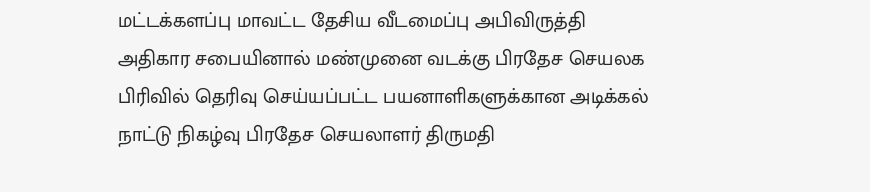மட்டக்களப்பு மாவட்ட தேசிய வீடமைப்பு அபிவிருத்தி அதிகார சபையினால் மண்முனை வடக்கு பிரதேச செயலக பிரிவில் தெரிவு செய்யப்பட்ட பயனாளிகளுக்கான அடிக்கல் நாட்டு நிகழ்வு பிரதேச செயலாளர் திருமதி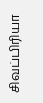சிவப்பிரியா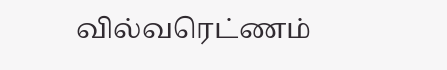வில்வரெட்ணம்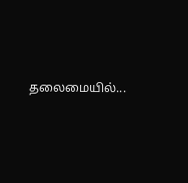தலைமையில்...